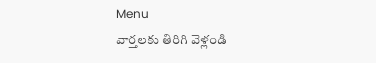Menu
వార్తలకు తిరిగి వెళ్లండి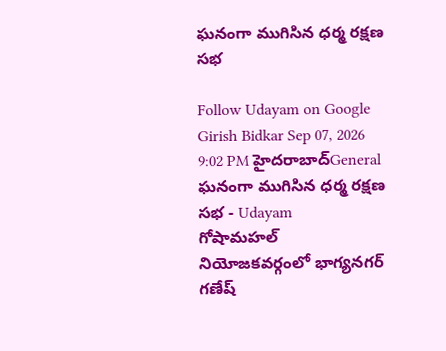ఘనంగా ముగిసిన ధర్మ రక్షణ సభ

Follow Udayam on Google
Girish Bidkar Sep 07, 2026 9:02 PM హైదరాబాద్General
ఘనంగా ముగిసిన ధర్మ రక్షణ సభ - Udayam
గోషామహల్ నియోజకవర్గంలో భాగ్యనగర్ గణేష్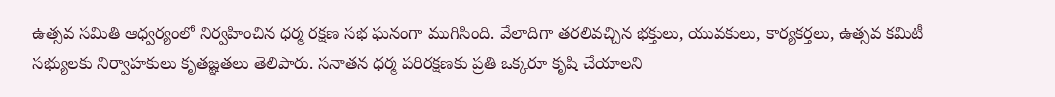ఉత్సవ సమితి ఆధ్వర్యంలో నిర్వహించిన ధర్మ రక్షణ సభ ఘనంగా ముగిసింది. వేలాదిగా తరలివచ్చిన భక్తులు, యువకులు, కార్యకర్తలు, ఉత్సవ కమిటీ సభ్యులకు నిర్వాహకులు కృతజ్ఞతలు తెలిపారు. సనాతన ధర్మ పరిరక్షణకు ప్రతి ఒక్కరూ కృషి చేయాలని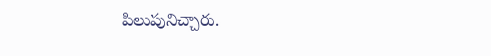పిలుపునిచ్చారు.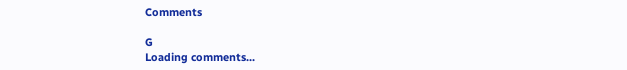Comments

G
Loading comments...